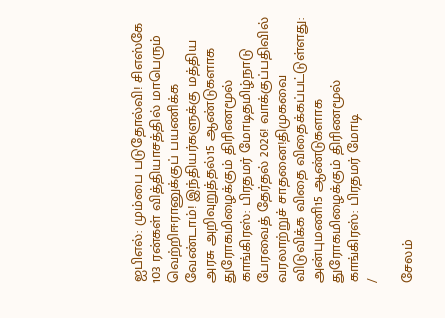ஐபிஎல்: மும்பை படுதோல்வி! சிஎஸ்கே 103 ரன்கள் வித்தியாசத்தில் மாபெரும் வெற்றிஈரானுக்குப் பயணிக்க வேண்டாம்! இந்தியர்களுக்கு மத்திய அரசு அறிவுறுத்தல்15 ஆண்டுகளாக துரோகமிழைக்கும் திரிணமூல் காங்கிரஸ்: பிரதமர் மோடிதமிழ்நாடு பேரவைத் தேர்தல் 2026! வாக்குப்பதிவில் வரலாற்றுச் சாதனை!திமுகவை விடுவிக்க விதை விதைக்கப்பட்டுள்ளது: அன்புமணி15 ஆண்டுகளாக துரோகமிழைக்கும் திரிணமூல் காங்கிரஸ்: பிரதமர் மோடி
/

சேலம்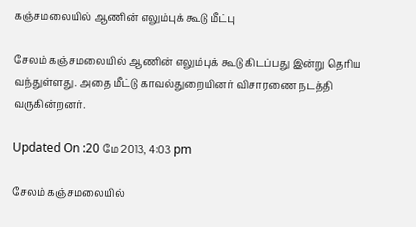கஞ்சமலையில் ஆணின் எலும்புக் கூடு மீட்பு

சேலம் கஞ்சமலையில் ஆணின் எலும்புக் கூடு கிடப்பது இன்று தெரிய வந்துள்ளது. அதை மீட்டு காவல்துறையினர் விசாரணை நடத்தி வருகின்றனர்.

Updated On :20 மே 2013, 4:03 pm

சேலம் கஞ்சமலையில்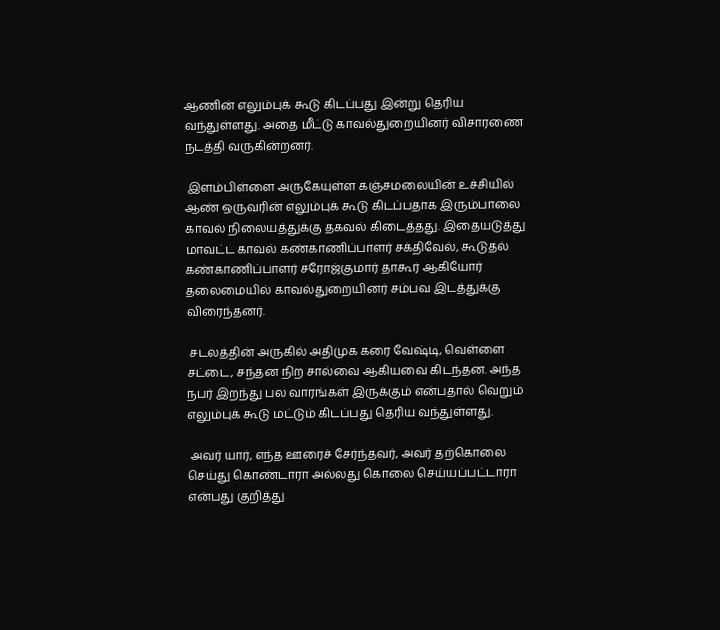ஆணின் எலும்புக் கூடு கிடப்பது இன்று தெரிய வந்துள்ளது. அதை மீட்டு காவல்துறையினர் விசாரணை நடத்தி வருகின்றனர்.

 இளம்பிள்ளை அருகேயுள்ள கஞ்சமலையின் உச்சியில் ஆண் ஒருவரின் எலும்புக் கூடு கிடப்பதாக இரும்பாலை காவல் நிலையத்துக்கு தகவல் கிடைத்தது. இதையடுத்து மாவட்ட காவல் கண்காணிப்பாளர் சக்திவேல், கூடுதல் கண்காணிப்பாளர் சரோஜ்குமார் தாகூர் ஆகியோர் தலைமையில் காவல்துறையினர் சம்பவ இடத்துக்கு விரைந்தனர்.

 சடலத்தின் அருகில் அதிமுக கரை வேஷ்டி, வெள்ளை சட்டை, சந்தன நிற சால்வை ஆகியவை கிடந்தன. அந்த நபர் இறந்து பல வாரங்கள் இருக்கும் என்பதால் வெறும் எலும்புக் கூடு மட்டும் கிடப்பது தெரிய வந்துள்ளது.

 அவர் யார், எந்த ஊரைச் சேர்ந்தவர், அவர் தற்கொலை செய்து கொண்டாரா அல்லது கொலை செய்யப்பட்டாரா என்பது குறித்து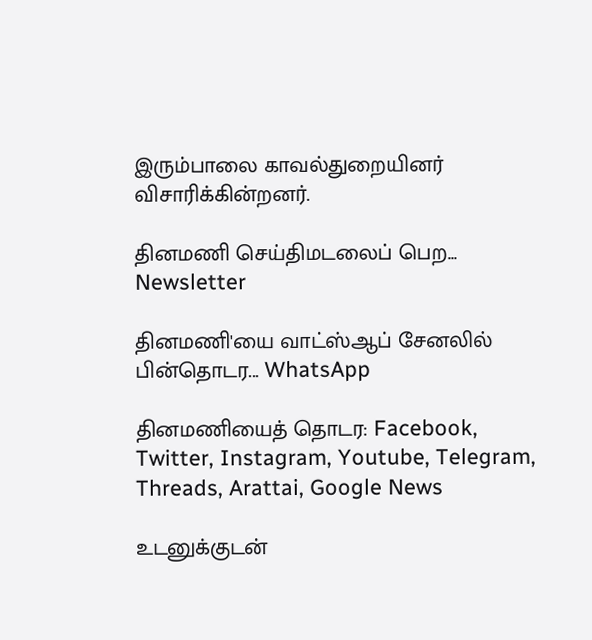இரும்பாலை காவல்துறையினர் விசாரிக்கின்றனர்.

தினமணி செய்திமடலைப் பெற... Newsletter

தினமணி'யை வாட்ஸ்ஆப் சேனலில் பின்தொடர... WhatsApp

தினமணியைத் தொடர: Facebook, Twitter, Instagram, Youtube, Telegram, Threads, Arattai, Google News

உடனுக்குடன்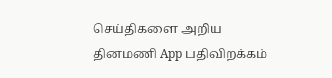செய்திகளை அறிய தினமணி App பதிவிறக்கம்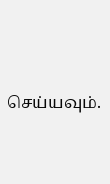செய்யவும்.